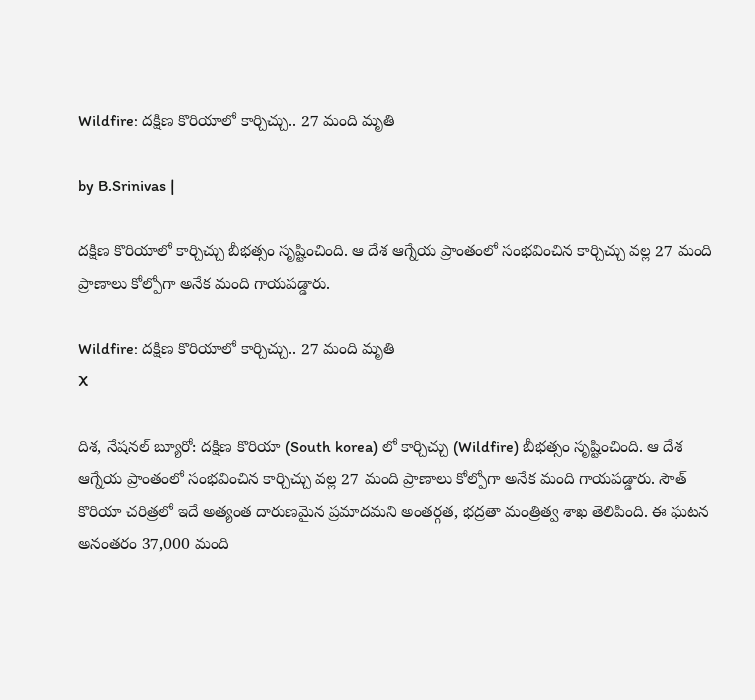Wildfire: దక్షిణ కొరియాలో కార్చిచ్చు.. 27 మంది మృతి

by B.Srinivas |

దక్షిణ కొరియాలో కార్చిచ్చు బీభత్సం సృష్టించింది. ఆ దేశ ఆగ్నేయ ప్రాంతంలో సంభవించిన కార్చిచ్చు వల్ల 27 మంది ప్రాణాలు కోల్పోగా అనేక మంది గాయపడ్డారు.

Wildfire: దక్షిణ కొరియాలో కార్చిచ్చు.. 27 మంది మృతి
X

దిశ, నేషనల్ బ్యూరో: దక్షిణ కొరియా (South korea) లో కార్చిచ్చు (Wildfire) బీభత్సం సృష్టించింది. ఆ దేశ ఆగ్నేయ ప్రాంతంలో సంభవించిన కార్చిచ్చు వల్ల 27 మంది ప్రాణాలు కోల్పోగా అనేక మంది గాయపడ్డారు. సౌత్ కొరియా చరిత్రలో ఇదే అత్యంత దారుణమైన ప్రమాదమని అంతర్గత, భద్రతా మంత్రిత్వ శాఖ తెలిపింది. ఈ ఘటన అనంతరం 37,000 మంది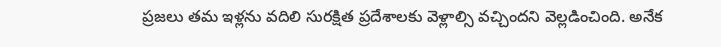ప్రజలు తమ ఇళ్లను వదిలి సురక్షిత ప్రదేశాలకు వెళ్లాల్సి వచ్చిందని వెల్లడించింది. అనేక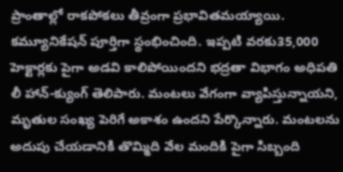ప్రాంతాల్లో రాకపోకలు తీవ్రంగా ప్రభావితమయ్యాయి. కమ్యూనికేషన్ పూర్తిగా స్థంభించింది. ఇప్పటి వరకు35,000 హెక్టార్లకు పైగా అడవి కాలిపోయిందని భద్రతా విభాగం అధిపతి లీ హాన్-క్యుంగ్ తెలిపారు. మంటలు వేగంగా వ్యాపిస్తున్నాయని, మృతుల సంఖ్య పెరిగే అకాశం ఉందని పేర్కొన్నారు. మంటలను అదుపు చేయడానికి తొమ్మిది వేల మందికి పైగా సిబ్బంది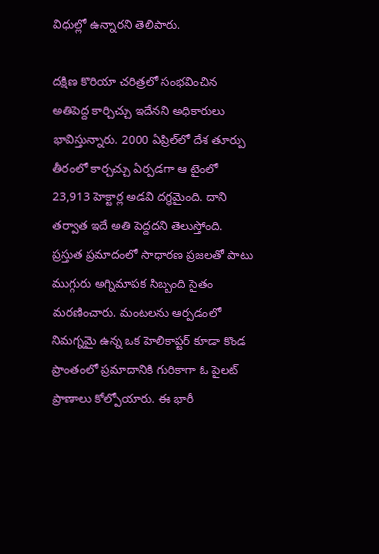విధుల్లో ఉన్నారని తెలిపారు.

దక్షిణ కొరియా చరిత్రలో సంభవించిన అతిపెద్ద కార్చిచ్చు ఇదేనని అధికారులు భావిస్తున్నారు. 2000 ఏప్రిల్‌లో దేశ తూర్పు తీరంలో కార్చచ్చు ఏర్పడగా ఆ టైంలో 23,913 హెక్టార్ల అడవి దగ్ధమైంది. దాని తర్వాత ఇదే అతి పెద్దదని తెలుస్తోంది. ప్రస్తుత ప్రమాదంలో సాధారణ ప్రజలతో పాటు ముగ్గురు అగ్నిమాపక సిబ్బంది సైతం మరణించారు. మంటలను ఆర్పడంలో నిమగ్నమై ఉన్న ఒక హెలికాప్టర్ కూడా కొండ ప్రాంతంలో ప్రమాదానికి గురికాగా ఓ పైలట్ ప్రాణాలు కోల్పోయారు. ఈ భారీ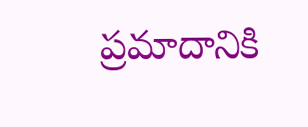ప్రమాదానికి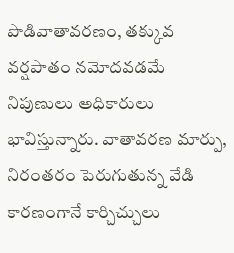పొడివాతావరణం, తక్కువ వర్షపాతం నమోదవడమే నిపుణులు అధికారులు భావిస్తున్నారు. వాతావరణ మార్పు, నిరంతరం పెరుగుతున్న వేడి కారణంగానే కార్చిచ్చులు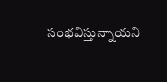సంభవిస్తున్నాయని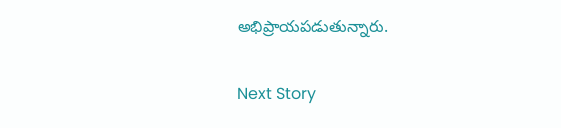అభిప్రాయపడుతున్నారు.

Next Story